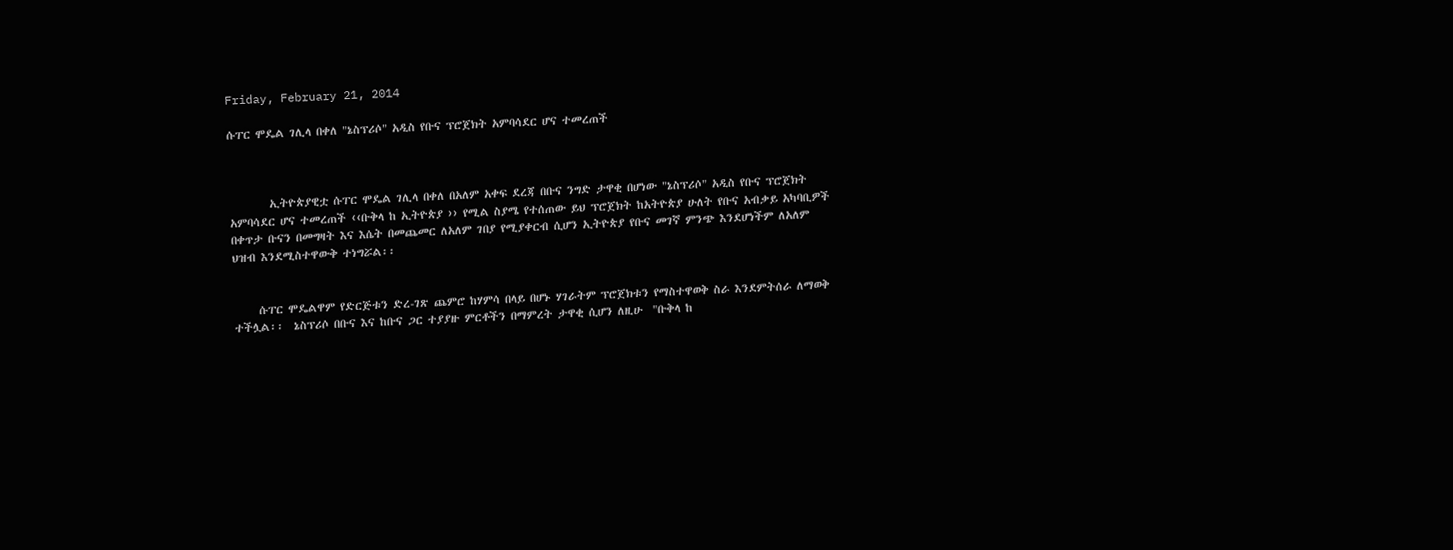Friday, February 21, 2014

ሱፐር ሞዴል ገሊላ በቀለ "ኔስፕሪሶ" አዲስ የቡና ፕሮጀክት አምባሳደር ሆና ተመረጠች



        ኢትዮጵያዊቷ ሱፐር ሞዴል ገሊላ በቀለ በአለም አቀፍ ደረጃ በቡና ንግድ ታዋቂ በሆነው "ኔስፕሪሶ" አዲስ የቡና ፕሮጀክት አምባሳደር ሆና ተመረጠች ‹‹ቡቅላ ከ ኢትዮጵያ ›› የሚል ስያሜ የተሰጠው ይህ ፕሮጀክት ከአትዮጵያ ሁለት የቡና አብቃይ አካባቢዎች በቀጥታ ቡናን በመግዛት እና እሴት በመጨመር ለአለም ገበያ የሚያቀርብ ሲሆን ኢትዮጵያ የቡና መገኛ ምንጭ እንደሆነችም ለአለም ህዝብ እንደሚስተዋውቅ ተነግሯል፡፡


     ሱፐር ሞዴልዋም የድርጅቱን ድረ-ገጽ ጨምሮ ከሃምሳ በላይ በሆኑ ሃገራትም ፕሮጀክቱን የማስተዋወቅ ስራ እንደምትሰራ ለማወቅ ተችሏል፡፡  ኔስፕሪሶ በቡና እና ከቡና ጋር ተያያዙ ምርቶችን በማምረት ታዋቂ ሲሆን ለዚሁ  "ቡቅላ ከ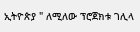ኢትዮጵያ " ለሚለው ፕሮጀክቱ ገሊላ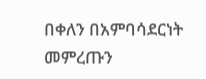በቀለን በአምባሳደርነት መምረጡን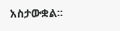አስታውቋል፡፡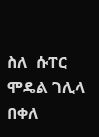ስለ  ሱፐር ሞዴል ገሊላ በቀለ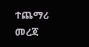ተጨማሪ  መረጃ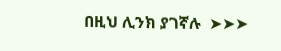በዚህ ሊንክ ያገኛሉ  ➤➤➤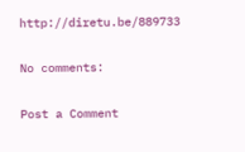http://diretu.be/889733

No comments:

Post a Comment